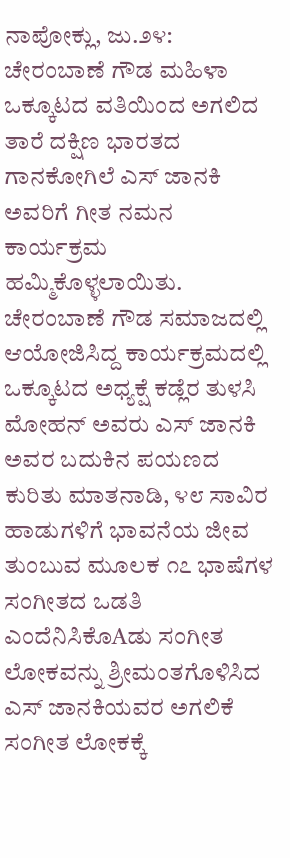ನಾಪೋಕ್ಲು, ಜು.೨೪: ಚೇರಂಬಾಣೆ ಗೌಡ ಮಹಿಳಾ ಒಕ್ಕೂಟದ ವತಿಯಿಂದ ಅಗಲಿದ ತಾರೆ ದಕ್ಷಿಣ ಭಾರತದ ಗಾನಕೋಗಿಲೆ ಎಸ್ ಜಾನಕಿ ಅವರಿಗೆ ಗೀತ ನಮನ ಕಾರ್ಯಕ್ರಮ ಹಮ್ಮಿಕೊಳ್ಳಲಾಯಿತು.
ಚೇರಂಬಾಣೆ ಗೌಡ ಸಮಾಜದಲ್ಲಿ ಆಯೋಜಿಸಿದ್ದ ಕಾರ್ಯಕ್ರಮದಲ್ಲಿ ಒಕ್ಕೂಟದ ಅಧ್ಯಕ್ಷೆ ಕಡ್ಲೆರ ತುಳಸಿ ಮೋಹನ್ ಅವರು ಎಸ್ ಜಾನಕಿ ಅವರ ಬದುಕಿನ ಪಯಣದ ಕುರಿತು ಮಾತನಾಡಿ, ೪೮ ಸಾವಿರ ಹಾಡುಗಳಿಗೆ ಭಾವನೆಯ ಜೀವ ತುಂಬುವ ಮೂಲಕ ೧೭ ಭಾಷೆಗಳ ಸಂಗೀತದ ಒಡತಿ ಎಂದೆನಿಸಿಕೊAಡು ಸಂಗೀತ ಲೋಕವನ್ನು ಶ್ರೀಮಂತಗೊಳಿಸಿದ ಎಸ್ ಜಾನಕಿಯವರ ಅಗಲಿಕೆ ಸಂಗೀತ ಲೋಕಕ್ಕೆ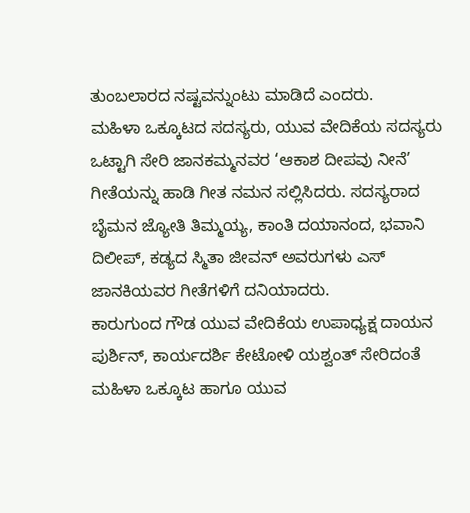ತುಂಬಲಾರದ ನಷ್ಟವನ್ನುಂಟು ಮಾಡಿದೆ ಎಂದರು.
ಮಹಿಳಾ ಒಕ್ಕೂಟದ ಸದಸ್ಯರು, ಯುವ ವೇದಿಕೆಯ ಸದಸ್ಯರು ಒಟ್ಟಾಗಿ ಸೇರಿ ಜಾನಕಮ್ಮನವರ ‘ಆಕಾಶ ದೀಪವು ನೀನೆ’ ಗೀತೆಯನ್ನು ಹಾಡಿ ಗೀತ ನಮನ ಸಲ್ಲಿಸಿದರು. ಸದಸ್ಯರಾದ ಬೈಮನ ಜ್ಯೋತಿ ತಿಮ್ಮಯ್ಯ, ಕಾಂತಿ ದಯಾನಂದ, ಭವಾನಿ ದಿಲೀಪ್, ಕಡ್ಯದ ಸ್ಮಿತಾ ಜೀವನ್ ಅವರುಗಳು ಎಸ್ ಜಾನಕಿಯವರ ಗೀತೆಗಳಿಗೆ ದನಿಯಾದರು.
ಕಾರುಗುಂದ ಗೌಡ ಯುವ ವೇದಿಕೆಯ ಉಪಾಧ್ಯಕ್ಷ ದಾಯನ ಪುರ್ಶಿನ್, ಕಾರ್ಯದರ್ಶಿ ಕೇಟೋಳಿ ಯಶ್ವಂತ್ ಸೇರಿದಂತೆ ಮಹಿಳಾ ಒಕ್ಕೂಟ ಹಾಗೂ ಯುವ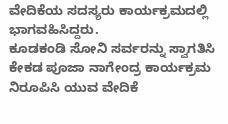ವೇದಿಕೆಯ ಸದಸ್ಯರು ಕಾರ್ಯಕ್ರಮದಲ್ಲಿ ಭಾಗವಹಿಸಿದ್ದರು.
ಕೂಡಕಂಡಿ ಸೋನಿ ಸರ್ವರನ್ನು ಸ್ವಾಗತಿಸಿ ಕೇಕಡ ಪೂಜಾ ನಾಗೇಂದ್ರ ಕಾರ್ಯಕ್ರಮ ನಿರೂಪಿಸಿ ಯುವ ವೇದಿಕೆ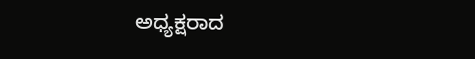ಅಧ್ಯಕ್ಷರಾದ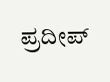ಪ್ರದೀಪ್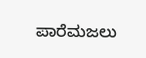ಪಾರೆಮಜಲು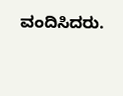ವಂದಿಸಿದರು.